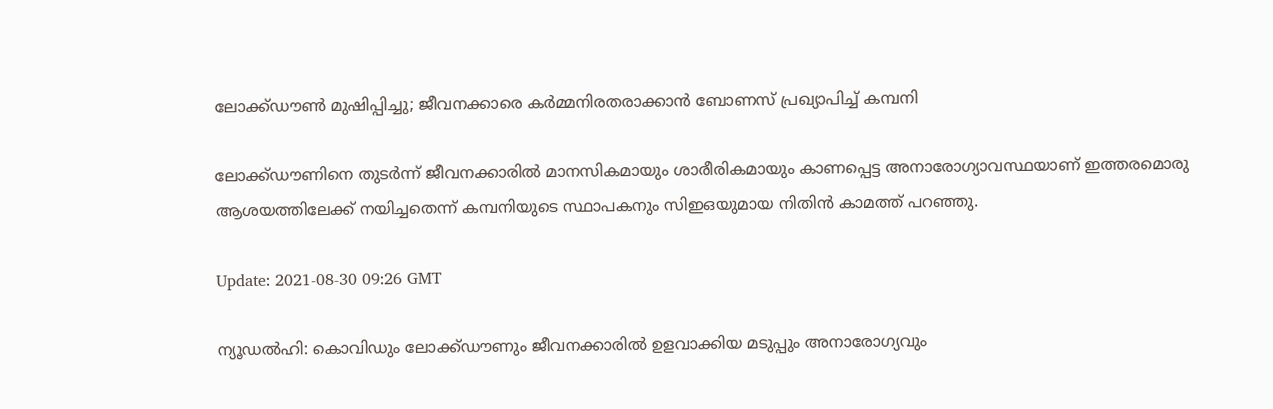ലോക്ക്ഡൗണ്‍ മുഷിപ്പിച്ചു; ജീവനക്കാരെ കർമ്മനിരതരാക്കാൻ ബോണസ് പ്രഖ്യാപിച്ച്‌ കമ്പനി

ലോക്ക്ഡൗണിനെ തുടര്‍ന്ന് ജീവനക്കാരില്‍ മാനസികമായും ശാരീരികമായും കാണപ്പെട്ട അനാരോഗ്യാവസ്ഥയാണ് ഇത്തരമൊരു ആശയത്തിലേക്ക് നയിച്ചതെന്ന് കമ്പനിയുടെ സ്ഥാപകനും സിഇഒയുമായ നിതിന്‍ കാമത്ത് പറഞ്ഞു.

Update: 2021-08-30 09:26 GMT

ന്യൂഡല്‍ഹി: കൊവിഡും ലോക്ക്ഡൗണും ജീവനക്കാരില്‍ ഉളവാക്കിയ മടുപ്പും അനാരോഗ്യവും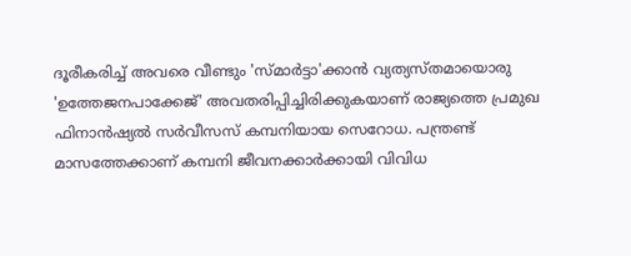ദൂരീകരിച്ച് അവരെ വീണ്ടും 'സ്മാര്‍ട്ടാ'ക്കാന്‍ വ്യത്യസ്തമായൊരു 'ഉത്തേജനപാക്കേജ്' അവതരിപ്പിച്ചിരിക്കുകയാണ് രാജ്യത്തെ പ്രമുഖ ഫിനാന്‍ഷ്യല്‍ സര്‍വീസസ് കമ്പനിയായ സെറോധ. പന്ത്രണ്ട് മാസത്തേക്കാണ് കമ്പനി ജീവനക്കാര്‍ക്കായി വിവിധ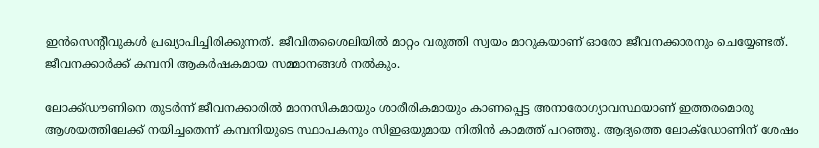ഇന്‍സെന്റീവുകള്‍ പ്രഖ്യാപിച്ചിരിക്കുന്നത്. ജീവിതശൈലിയില്‍ മാറ്റം വരുത്തി സ്വയം മാറുകയാണ് ഓരോ ജീവനക്കാരനും ചെയ്യേണ്ടത്. ജീവനക്കാര്‍ക്ക് കമ്പനി ആകര്‍ഷകമായ സമ്മാനങ്ങള്‍ നല്‍കും.

ലോക്ക്ഡൗണിനെ തുടര്‍ന്ന് ജീവനക്കാരില്‍ മാനസികമായും ശാരീരികമായും കാണപ്പെട്ട അനാരോഗ്യാവസ്ഥയാണ് ഇത്തരമൊരു ആശയത്തിലേക്ക് നയിച്ചതെന്ന് കമ്പനിയുടെ സ്ഥാപകനും സിഇഒയുമായ നിതിന്‍ കാമത്ത് പറഞ്ഞു. ആദ്യത്തെ ലോക്‌ഡോണിന് ശേഷം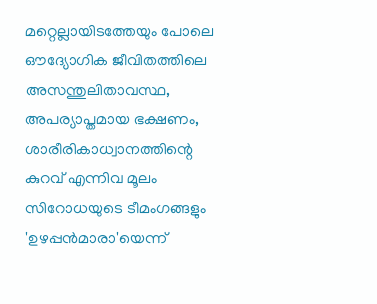മറ്റെല്ലായിടത്തേയും പോലെ ഔദ്യോഗിക ജീവിതത്തിലെ അസന്തുലിതാവസ്ഥ, അപര്യാപ്തമായ ഭക്ഷണം, ശാരീരികാധ്വാനത്തിന്റെ കുറവ് എന്നിവ മൂലം സിറോധയുടെ ടീമംഗങ്ങളും 'ഉഴപ്പന്‍മാരാ'യെന്ന്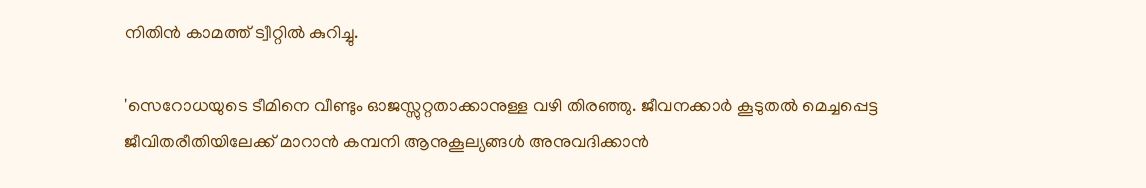നിതിന്‍ കാമത്ത് ട്വീറ്റില്‍ കുറിച്ചു.

'സെറോധയുടെ ടീമിനെ വീണ്ടും ഓജസ്സുറ്റതാക്കാനുള്ള വഴി തിരഞ്ഞു. ജീവനക്കാര്‍ കൂടുതല്‍ മെച്ചപ്പെട്ട ജീവിതരീതിയിലേക്ക് മാറാന്‍ കമ്പനി ആനുകൂല്യങ്ങള്‍ അനുവദിക്കാന്‍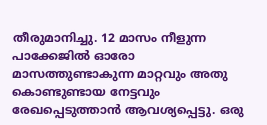തീരുമാനിച്ചു. 12 മാസം നീളുന്ന പാക്കേജില്‍ ഓരോ മാസത്തുണ്ടാകുന്ന മാറ്റവും അതു കൊണ്ടുണ്ടായ നേട്ടവും രേഖപ്പെടുത്താന്‍ ആവശ്യപ്പെട്ടു. ഒരു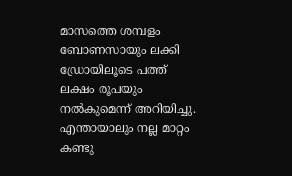മാസത്തെ ശമ്പളം ബോണസായും ലക്കി ഡ്രോയിലൂടെ പത്ത് ലക്ഷം രൂപയും നല്‍കുമെന്ന് അറിയിച്ചു. എന്തായാലും നല്ല മാറ്റം കണ്ടു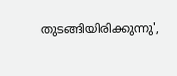തുടങ്ങിയിരിക്കുന്നു',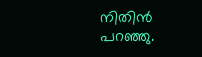നിതിന്‍ പറഞ്ഞു.